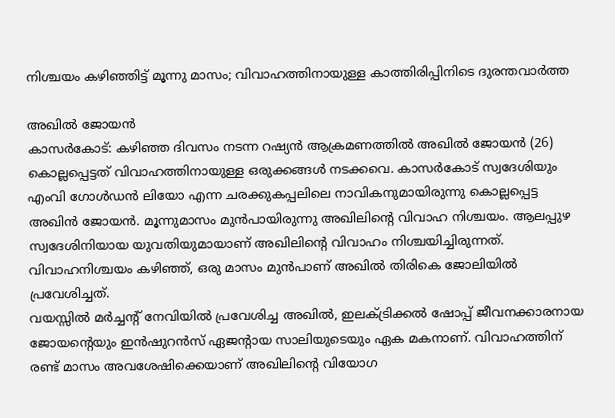നിശ്ചയം കഴിഞ്ഞിട്ട് മൂന്നു മാസം; വിവാഹത്തിനായുള്ള കാത്തിരിപ്പിനിടെ ദുരന്തവാർത്ത

അഖിൽ ജോയൻ
കാസർകോട്: കഴിഞ്ഞ ദിവസം നടന്ന റഷ്യൻ ആക്രമണത്തിൽ അഖിൽ ജോയൻ (26) കൊല്ലപ്പെട്ടത് വിവാഹത്തിനായുള്ള ഒരുക്കങ്ങൾ നടക്കവെ. കാസർകോട് സ്വദേശിയും എംവി ഗോൾഡൻ ലിയോ എന്ന ചരക്കുകപ്പലിലെ നാവികനുമായിരുന്നു കൊല്ലപ്പെട്ട അഖിൻ ജോയൻ. മൂന്നുമാസം മുൻപായിരുന്നു അഖിലിന്റെ വിവാഹ നിശ്ചയം. ആലപ്പുഴ സ്വദേശിനിയായ യുവതിയുമായാണ് അഖിലിന്റെ വിവാഹം നിശ്ചയിച്ചിരുന്നത്. വിവാഹനിശ്ചയം കഴിഞ്ഞ്, ഒരു മാസം മുൻപാണ് അഖിൽ തിരികെ ജോലിയിൽ പ്രവേശിച്ചത്.
വയസ്സിൽ മർച്ചന്റ് നേവിയിൽ പ്രവേശിച്ച അഖിൽ, ഇലക്ട്രിക്കൽ ഷോപ്പ് ജീവനക്കാരനായ ജോയന്റെയും ഇൻഷുറൻസ് ഏജന്റായ സാലിയുടെയും ഏക മകനാണ്. വിവാഹത്തിന് രണ്ട് മാസം അവശേഷിക്കെയാണ് അഖിലിന്റെ വിയോഗ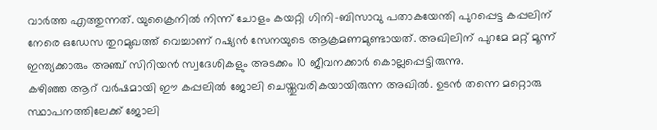വാർത്ത എത്തുന്നത്. യുക്രൈനിൽ നിന്ന് ചോളം കയറ്റി ഗിനി-ബിസാവു പതാകയേന്തി പുറപ്പെട്ട കപ്പലിന് നേരെ ഒഡേസ തുറമുഖത്ത് വെച്ചാണ് റഷ്യൻ സേനയുടെ ആക്രമണമുണ്ടായത്. അഖിലിന് പുറമേ മറ്റ് മൂന്ന് ഇന്ത്യക്കാരും അഞ്ച് സിറിയൻ സ്വദേശികളും അടക്കം 10 ജീവനക്കാർ കൊല്ലപ്പെട്ടിരുന്നു.
കഴിഞ്ഞ ആറ് വർഷമായി ഈ കപ്പലിൽ ജോലി ചെയ്തുവരികയായിരുന്ന അഖിൽ. ഉടൻ തന്നെ മറ്റൊരു സ്ഥാപനത്തിലേക്ക് ജോലി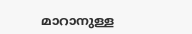മാറാനുള്ള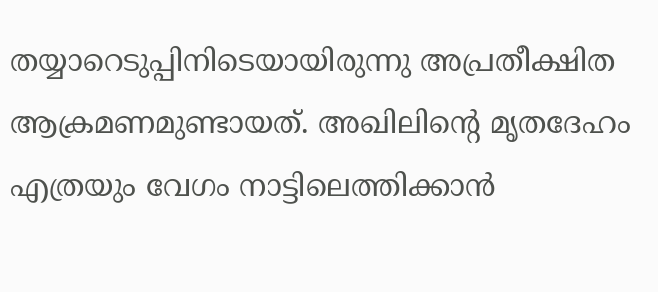തയ്യാറെടുപ്പിനിടെയായിരുന്നു അപ്രതീക്ഷിത ആക്രമണമുണ്ടായത്. അഖിലിന്റെ മൃതദേഹം എത്രയും വേഗം നാട്ടിലെത്തിക്കാൻ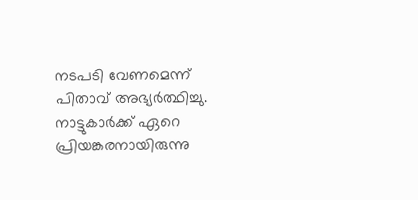നടപടി വേണമെന്ന് പിതാവ് അഭ്യർത്ഥിച്ചു. നാട്ടുകാർക്ക് ഏറെ പ്രിയങ്കരനായിരുന്നു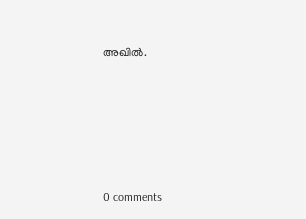അഖിൽ.










0 comments